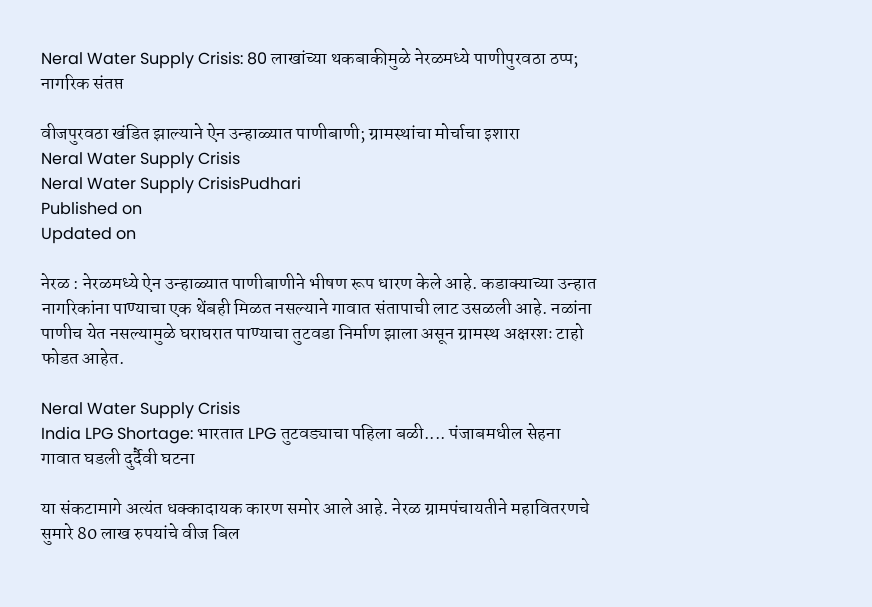Neral Water Supply Crisis: 80 लाखांच्या थकबाकीमुळे नेरळमध्ये पाणीपुरवठा ठप्प; नागरिक संतप्त

वीजपुरवठा खंडित झाल्याने ऐन उन्हाळ्यात पाणीबाणी; ग्रामस्थांचा मोर्चाचा इशारा
Neral Water Supply Crisis
Neral Water Supply CrisisPudhari
Published on
Updated on

नेरळ : नेरळमध्ये ऐन उन्हाळ्यात पाणीबाणीने भीषण रूप धारण केले आहे. कडाक्याच्या उन्हात नागरिकांना पाण्याचा एक थेंबही मिळत नसल्याने गावात संतापाची लाट उसळली आहे. नळांना पाणीच येत नसल्यामुळे घराघरात पाण्याचा तुटवडा निर्माण झाला असून ग्रामस्थ अक्षरशः टाहो फोडत आहेत.

Neral Water Supply Crisis
India LPG Shortage: भारतात LPG तुटवड्याचा पहिला बळी.... पंजाबमधील सेहना गावात घडली दुर्दैवी घटना

या संकटामागे अत्यंत धक्कादायक कारण समोर आले आहे. नेरळ ग्रामपंचायतीने महावितरणचे सुमारे 80 लाख रुपयांचे वीज बिल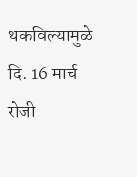थकविल्यामुळे दि. 16 मार्च रोजी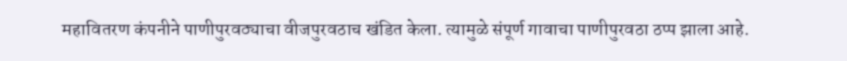महावितरण कंपनीने पाणीपुरवठ्याचा वीजपुरवठाच खंडित केला. त्यामुळे संपूर्ण गावाचा पाणीपुरवठा ठप्प झाला आहे.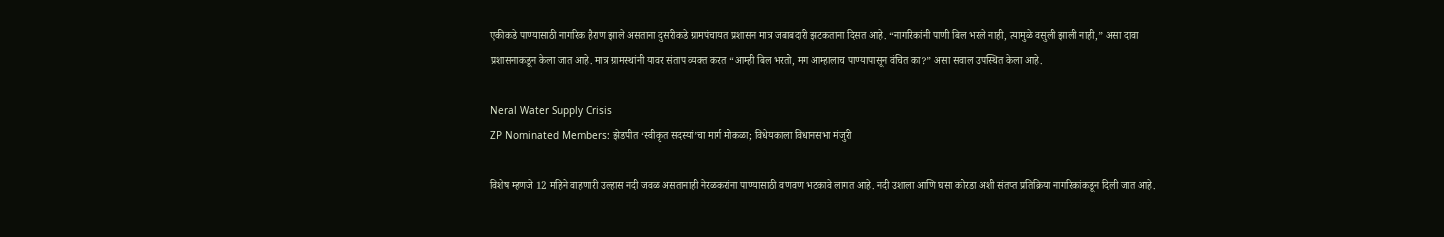एकीकडे पाण्यासाठी नागरिक हैराण झाले असताना दुसरीकडे ग्रामपंचायत प्रशासन मात्र जबाबदारी झटकताना दिसत आहे. “नागरिकांनी पाणी बिल भरले नाही, त्यामुळे वसुली झाली नाही,” असा दावा प्रशासनाकडून केला जात आहे. मात्र ग्रामस्थांनी यावर संताप व्यक्त करत “आम्ही बिल भरतो, मग आम्हालाच पाण्यापासून वंचित का?” असा सवाल उपस्थित केला आहे.

Neral Water Supply Crisis
ZP Nominated Members: झेडपीत ‘स्वीकृत सदस्यां’चा मार्ग मोकळा; विधेयकाला विधानसभा मंजुरी

विशेष म्हणजे 12 महिने वाहणारी उल्हास नदी जवळ असतानाही नेरळकरांना पाण्यासाठी वणवण भटकावे लागत आहे. नदी उशाला आणि घसा कोरडा अशी संतप्त प्रतिक्रिया नागरिकांकडून दिली जात आहे.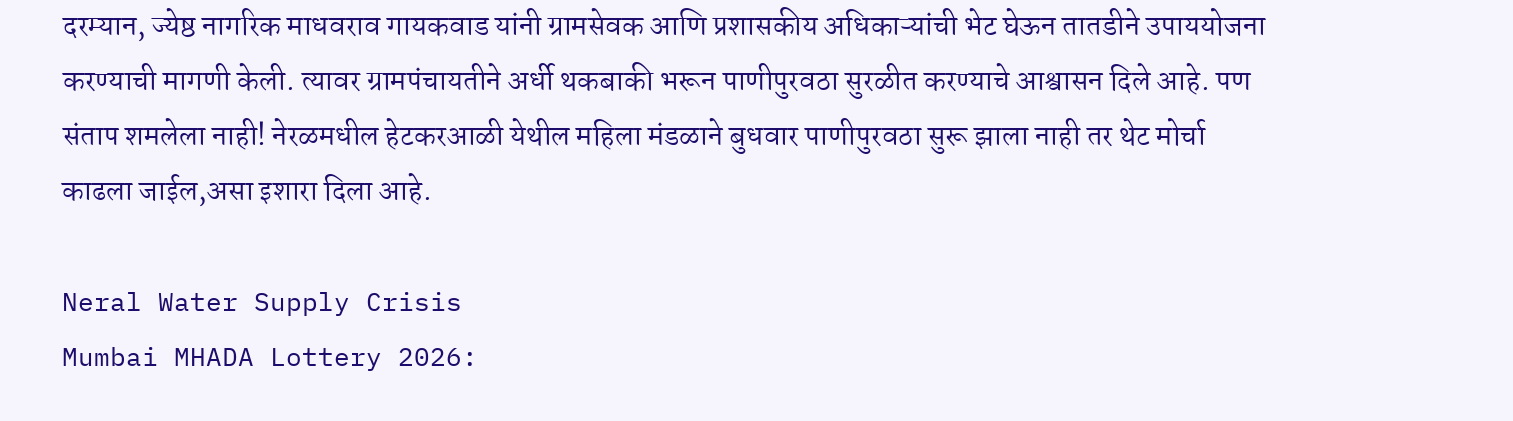दरम्यान, ज्येष्ठ नागरिक माधवराव गायकवाड यांनी ग्रामसेवक आणि प्रशासकीय अधिकाऱ्यांची भेट घेऊन तातडीने उपाययोजना करण्याची मागणी केली. त्यावर ग्रामपंचायतीने अर्धी थकबाकी भरून पाणीपुरवठा सुरळीत करण्याचे आश्वासन दिले आहे. पण संताप शमलेला नाही! नेरळमधील हेटकरआळी येथील महिला मंडळाने बुधवार पाणीपुरवठा सुरू झाला नाही तर थेट मोर्चा काढला जाईल,असा इशारा दिला आहे.

Neral Water Supply Crisis
Mumbai MHADA Lottery 2026: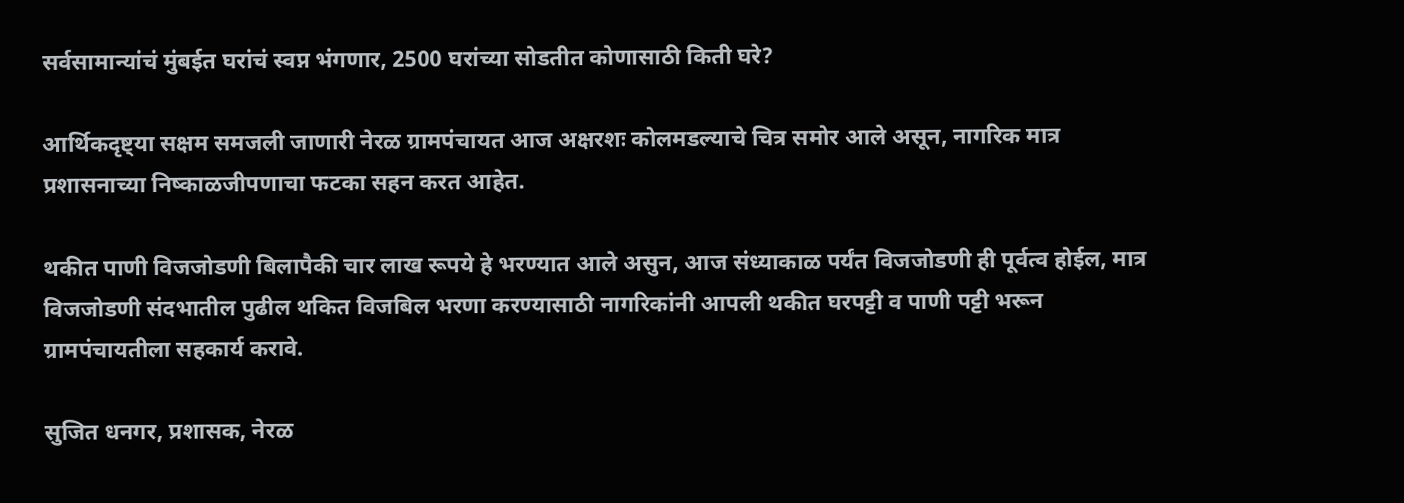सर्वसामान्यांचं मुंबईत घरांचं स्वप्न भंगणार, 2500 घरांच्या सोडतीत कोणासाठी किती घरे?

आर्थिकदृष्ट्या सक्षम समजली जाणारी नेरळ ग्रामपंचायत आज अक्षरशः कोलमडल्याचे चित्र समोर आले असून, नागरिक मात्र प्रशासनाच्या निष्काळजीपणाचा फटका सहन करत आहेत.

थकीत पाणी विजजोडणी बिलापैकी चार लाख रूपये हे भरण्यात आले असुन, आज संध्याकाळ पर्यंत विजजोडणी ही पूर्वत्व होईल, मात्र विजजोडणी संदभातील पुढील थकित विजबिल भरणा करण्यासाठी नागरिकांनी आपली थकीत घरपट्टी व पाणी पट्टी भरून ग्रामपंचायतीला सहकार्य करावे.

सुजित धनगर, प्रशासक, नेरळ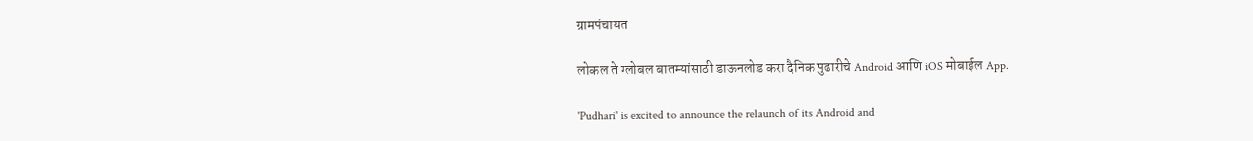ग्रामपंचायत

लोकल ते ग्लोबल बातम्यांसाठी डाऊनलोड करा दैनिक पुढारीचे Android आणि iOS मोबाईल App.

'Pudhari' is excited to announce the relaunch of its Android and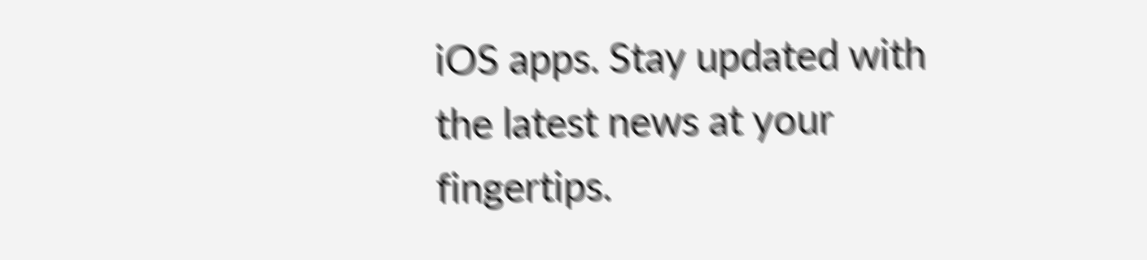iOS apps. Stay updated with the latest news at your fingertips.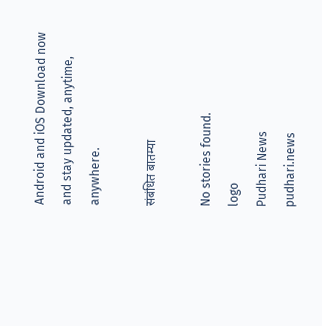Android and iOS Download now and stay updated, anytime, anywhere.

संबंधित बातम्या

No stories found.
logo
Pudhari News
pudhari.news